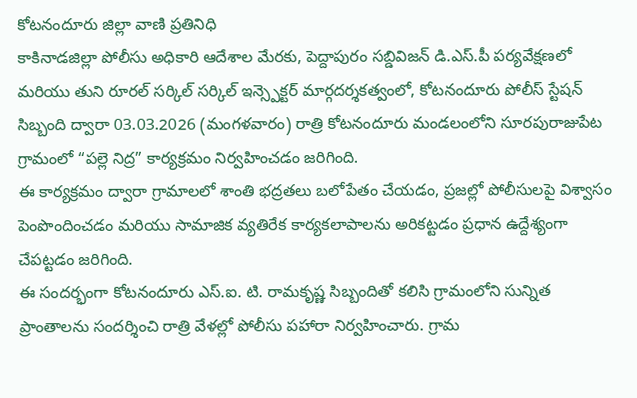కోటనందూరు జిల్లా వాణి ప్రతినిధి
కాకినాడజిల్లా పోలీసు అధికారి ఆదేశాల మేరకు, పెద్దాపురం సబ్డివిజన్ డి.ఎస్.పీ పర్యవేక్షణలో మరియు తుని రూరల్ సర్కిల్ సర్కిల్ ఇన్స్పెక్టర్ మార్గదర్శకత్వంలో, కోటనందూరు పోలీస్ స్టేషన్ సిబ్బంది ద్వారా 03.03.2026 (మంగళవారం) రాత్రి కోటనందూరు మండలంలోని సూరపురాజుపేట గ్రామంలో “పల్లె నిద్ర” కార్యక్రమం నిర్వహించడం జరిగింది.
ఈ కార్యక్రమం ద్వారా గ్రామాలలో శాంతి భద్రతలు బలోపేతం చేయడం, ప్రజల్లో పోలీసులపై విశ్వాసం పెంపొందించడం మరియు సామాజిక వ్యతిరేక కార్యకలాపాలను అరికట్టడం ప్రధాన ఉద్దేశ్యంగా చేపట్టడం జరిగింది.
ఈ సందర్భంగా కోటనందూరు ఎస్.ఐ. టి. రామకృష్ణ సిబ్బందితో కలిసి గ్రామంలోని సున్నిత ప్రాంతాలను సందర్శించి రాత్రి వేళల్లో పోలీసు పహారా నిర్వహించారు. గ్రామ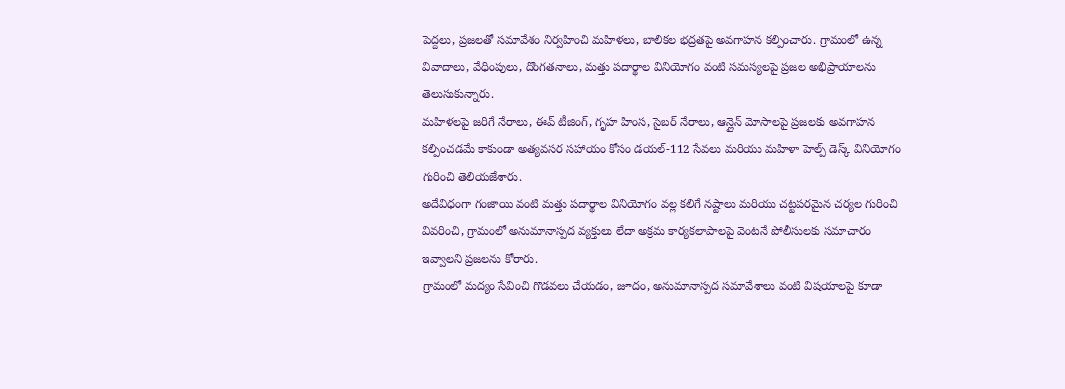పెద్దలు, ప్రజలతో సమావేశం నిర్వహించి మహిళలు, బాలికల భద్రతపై అవగాహన కల్పించారు. గ్రామంలో ఉన్న వివాదాలు, వేధింపులు, దొంగతనాలు, మత్తు పదార్థాల వినియోగం వంటి సమస్యలపై ప్రజల అభిప్రాయాలను తెలుసుకున్నారు.
మహిళలపై జరిగే నేరాలు, ఈవ్ టీజింగ్, గృహ హింస, సైబర్ నేరాలు, ఆన్లైన్ మోసాలపై ప్రజలకు అవగాహన కల్పించడమే కాకుండా అత్యవసర సహాయం కోసం డయల్-112 సేవలు మరియు మహిళా హెల్ప్ డెస్క్ వినియోగం గురించి తెలియజేశారు.
అదేవిధంగా గంజాయి వంటి మత్తు పదార్థాల వినియోగం వల్ల కలిగే నష్టాలు మరియు చట్టపరమైన చర్యల గురించి వివరించి, గ్రామంలో అనుమానాస్పద వ్యక్తులు లేదా అక్రమ కార్యకలాపాలపై వెంటనే పోలీసులకు సమాచారం ఇవ్వాలని ప్రజలను కోరారు.
గ్రామంలో మద్యం సేవించి గొడవలు చేయడం, జూదం, అనుమానాస్పద సమావేశాలు వంటి విషయాలపై కూడా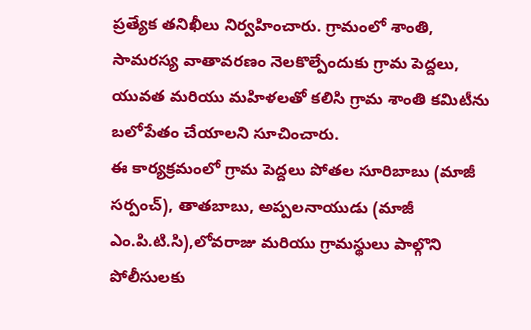ప్రత్యేక తనిఖీలు నిర్వహించారు. గ్రామంలో శాంతి, సామరస్య వాతావరణం నెలకొల్పేందుకు గ్రామ పెద్దలు, యువత మరియు మహిళలతో కలిసి గ్రామ శాంతి కమిటీను బలోపేతం చేయాలని సూచించారు.
ఈ కార్యక్రమంలో గ్రామ పెద్దలు పోతల సూరిబాబు (మాజీ సర్పంచ్), తాతబాబు, అప్పలనాయుడు (మాజీ ఎం.పి.టి.సి),లోవరాజు మరియు గ్రామస్థులు పాల్గొని పోలీసులకు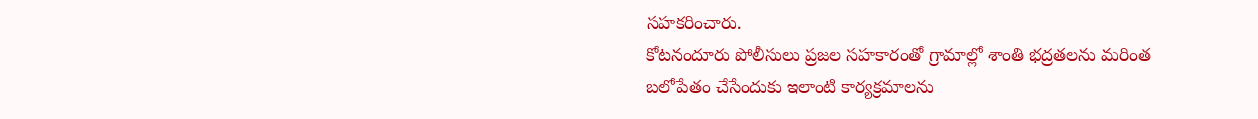సహకరించారు.
కోటనందూరు పోలీసులు ప్రజల సహకారంతో గ్రామాల్లో శాంతి భద్రతలను మరింత బలోపేతం చేసేందుకు ఇలాంటి కార్యక్రమాలను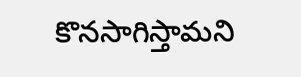కొనసాగిస్తామని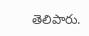తెలిపారు.